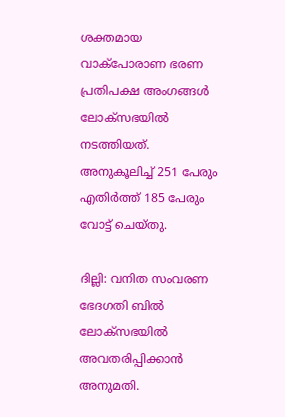ശക്തമായ വാക്പോരാണ ഭരണ പ്രതിപക്ഷ അംഗങ്ങൾ ലോക്സഭയിൽ ന‌‌ടത്തിയത്. അനുകൂലിച്ച് 251 പേരും എതിർത്ത് 185 പേരും വോട്ട് ചെയ്തു.

ദില്ലി: വനിത സംവരണ ഭേദഗതി ബിൽ ലോക്സഭയിൽ അവതരിപ്പിക്കാൻ അനുമതി.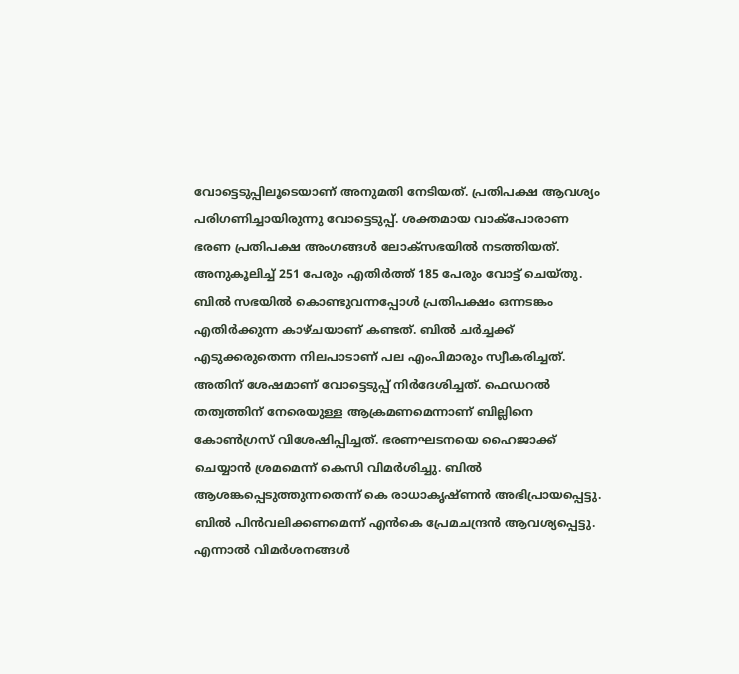വോട്ടെടുപ്പിലൂടെയാണ് അനുമതി നേ‌ടിയത്. പ്രതിപക്ഷ ആവശ്യം പരിഗണിച്ചായിരുന്നു വോ‌ട്ടെടുപ്പ്. ശക്തമായ വാക്പോരാണ ഭരണ പ്രതിപക്ഷ അംഗങ്ങൾ ലോക്സഭയിൽ ന‌‌ടത്തിയത്. അനുകൂലിച്ച് 251 പേരും എതിർത്ത് 185 പേരും വോട്ട് ചെയ്തു. ബിൽ സഭയിൽ കൊണ്ടുവന്നപ്പോള്‍ പ്രതിപക്ഷം ഒന്നടങ്കം എതിര്‍ക്കുന്ന കാഴ്ചയാണ് കണ്ടത്. ബിൽ ചര്‍ച്ചക്ക് എടുക്കരുതെന്ന നിലപാടാണ് പല എംപിമാരും സ്വീകരിച്ചത്. അതിന് ശേഷമാണ് വോട്ടെടുപ്പ് നിര്‍ദേശിച്ചത്. ഫെഡറല്‍ തത്വത്തിന് നേരെയുള്ള ആക്രമണമെന്നാണ് ബില്ലിനെ കോണ്‍ഗ്രസ് വിശേഷിപ്പിച്ചത്. ഭരണഘടനയെ ഹൈജാക്ക് ചെയ്യാൻ ശ്രമമെന്ന് കെസി വിമര്‍ശിച്ചു. ബിൽ ആശങ്കപ്പെടുത്തുന്നതെന്ന് കെ രാധാകൃഷ്ണൻ അഭിപ്രായപ്പെട്ടു. ബിൽ പിൻവലിക്കണമെന്ന് എൻകെ പ്രേമചന്ദ്രൻ ആവശ്യപ്പെട്ടു. എന്നാൽ വിമര്‍ശനങ്ങള്‍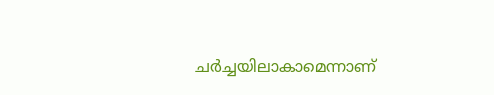ചര്‍ച്ചയിലാകാമെന്നാണ്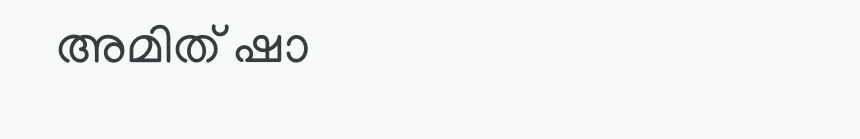അമിത് ഷാ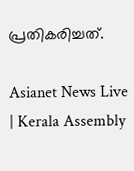പ്രതികരിച്ചത്.

Asianet News Live | Kerala Assembly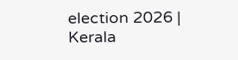election 2026 | Kerala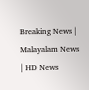Breaking News | Malayalam News | HD News